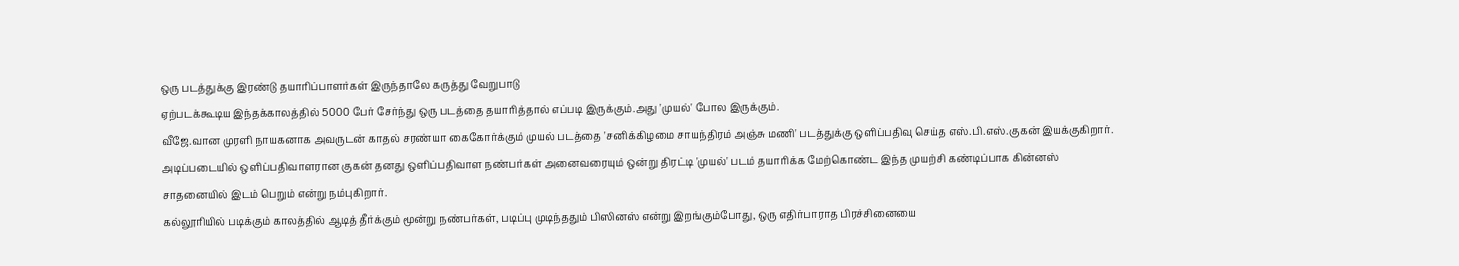ஒரு படத்துக்கு இரண்டு தயாரிப்பாளர்கள் இருந்தாலே கருத்து வேறுபாடு
ஏற்படக்கூடிய இந்தக்காலத்தில் 5000 பேர் சேர்ந்து ஒரு படத்தை தயாரித்தால் எப்படி இருக்கும்.அது 'முயல்' போல இருக்கும்.
வீஜே.வான முரளி நாயகனாக அவருடன் காதல் சரண்யா கைகோர்க்கும் முயல் படத்தை 'சனிக்கிழமை சாயந்திரம் அஞ்சு மணி' படத்துக்கு ஒளிப்பதிவு செய்த எஸ்.பி.எஸ்.குகன் இயக்குகிறார். அடிப்படையில் ஒளிப்பதிவாளரான குகன் தனது ஒளிப்பதிவாள நண்பர்கள் அனைவரையும் ஒன்று திரட்டி 'முயல்' படம் தயாரிக்க மேற்கொண்ட இந்த முயற்சி கண்டிப்பாக கின்னஸ் சாதனையில் இடம் பெறும் என்று நம்புகிறார்.
கல்லூரியில் படிக்கும் காலத்தில் ஆடித் தீர்க்கும் மூன்று நண்பர்கள், படிப்பு முடிந்ததும் பிஸினஸ் என்று இறங்கும்போது, ஒரு எதிர்பாராத பிரச்சினையை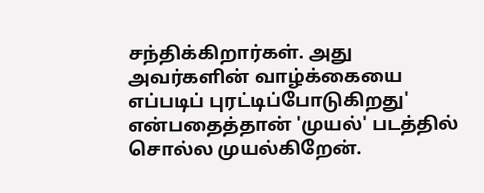சந்திக்கிறார்கள். அது அவர்களின் வாழ்க்கையை எப்படிப் புரட்டிப்போடுகிறது' என்பதைத்தான் 'முயல்' படத்தில் சொல்ல முயல்கிறேன்.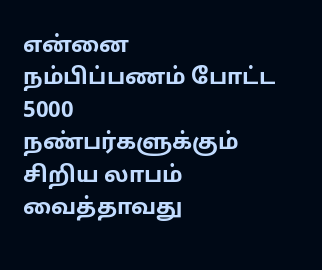என்னை நம்பிப்பணம் போட்ட 5000 நண்பர்களுக்கும் சிறிய லாபம் வைத்தாவது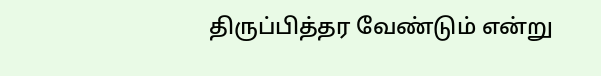திருப்பித்தர வேண்டும் என்று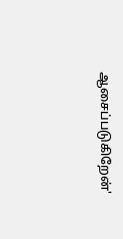ஆசைப்படுகிறேன்'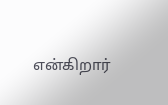என்கிறார்